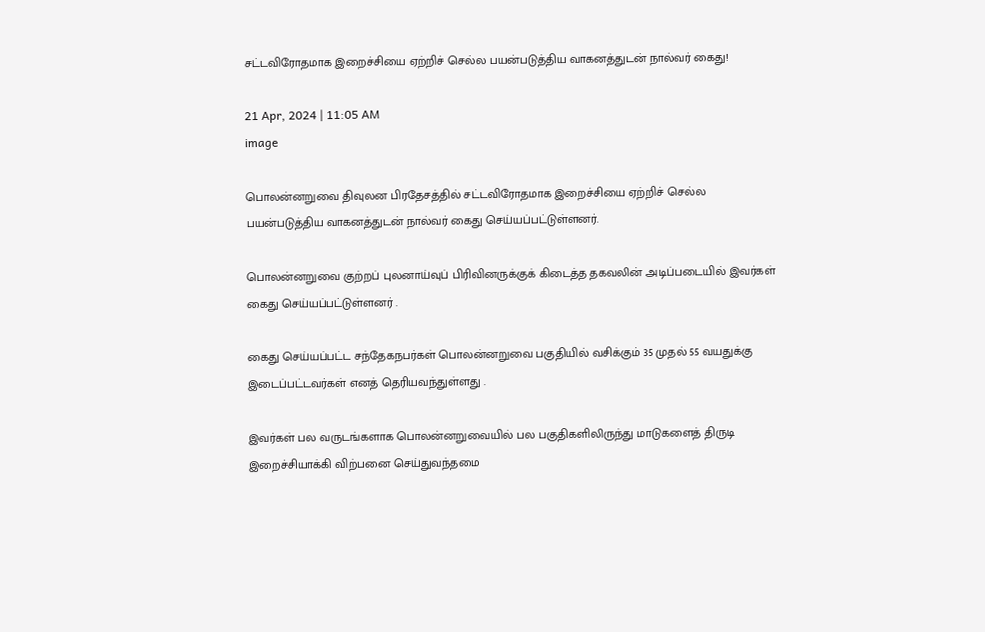சட்டவிரோதமாக இறைச்சியை ஏற்றிச் செல்ல பயன்படுத்திய வாகனத்துடன் நால்வர் கைது!

21 Apr, 2024 | 11:05 AM
image

பொலன்னறுவை திவுலன பிரதேசத்தில் சட்டவிரோதமாக இறைச்சியை ஏற்றிச் செல்ல பயன்படுத்திய வாகனத்துடன் நால்வர் கைது செய்யப்பட்டுள்ளனர்.

பொலன்னறுவை குற்றப் புலனாய்வுப் பிரிவினருக்குக் கிடைத்த தகவலின் அடிப்படையில் இவர்கள் கைது செய்யப்பட்டுள்ளனர் .

கைது செய்யப்பட்ட சந்தேகநபர்கள் பொலன்னறுவை பகுதியில் வசிக்கும் 35 முதல் 55 வயதுக்கு இடைப்பட்டவர்கள் எனத் தெரியவந்துள்ளது .

இவர்கள் பல வருடங்களாக பொலன்னறுவையில் பல பகுதிகளிலிருந்து மாடுகளைத் திருடி இறைச்சியாக்கி விற்பனை செய்துவந்தமை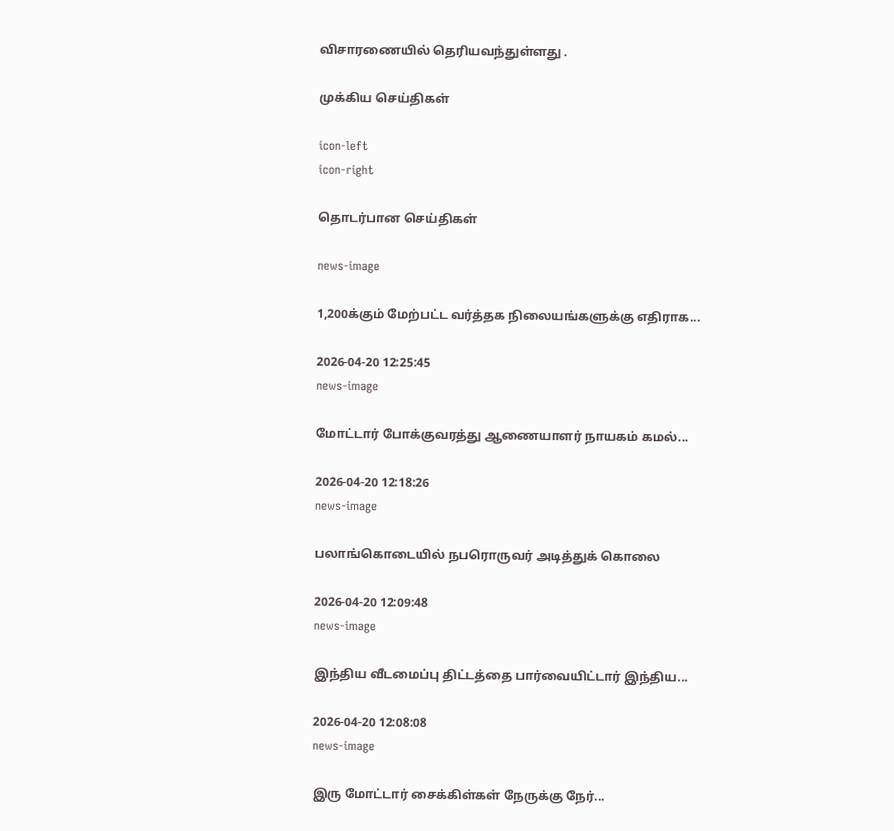விசாரணையில் தெரியவந்துள்ளது .

முக்கிய செய்திகள்

icon-left
icon-right

தொடர்பான செய்திகள்

news-image

1,200க்கும் மேற்பட்ட வர்த்தக நிலையங்களுக்கு எதிராக...

2026-04-20 12:25:45
news-image

மோட்டார் போக்குவரத்து ஆணையாளர் நாயகம் கமல்...

2026-04-20 12:18:26
news-image

பலாங்கொடையில் நபரொருவர் அடித்துக் கொலை

2026-04-20 12:09:48
news-image

இந்திய வீடமைப்பு திட்டத்தை பார்வையிட்டார் இந்திய...

2026-04-20 12:08:08
news-image

இரு மோட்டார் சைக்கிள்கள் நேருக்கு நேர்...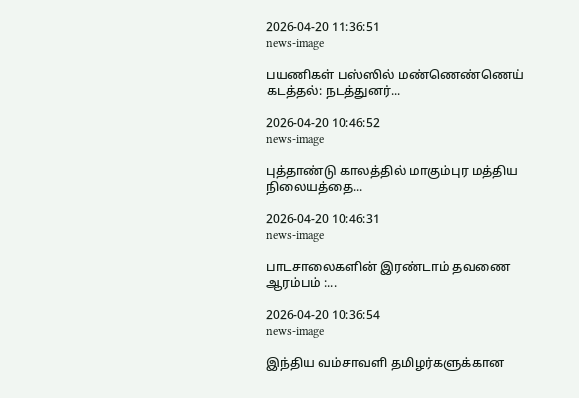2026-04-20 11:36:51
news-image

பயணிகள் பஸ்ஸில் மண்ணெண்ணெய் கடத்தல்: நடத்துனர்...

2026-04-20 10:46:52
news-image

புத்தாண்டு காலத்தில் மாகும்புர மத்திய நிலையத்தை...

2026-04-20 10:46:31
news-image

பாடசாலைகளின் இரண்டாம் தவணை ஆரம்பம் :...

2026-04-20 10:36:54
news-image

இந்திய வம்சாவளி தமிழர்களுக்கான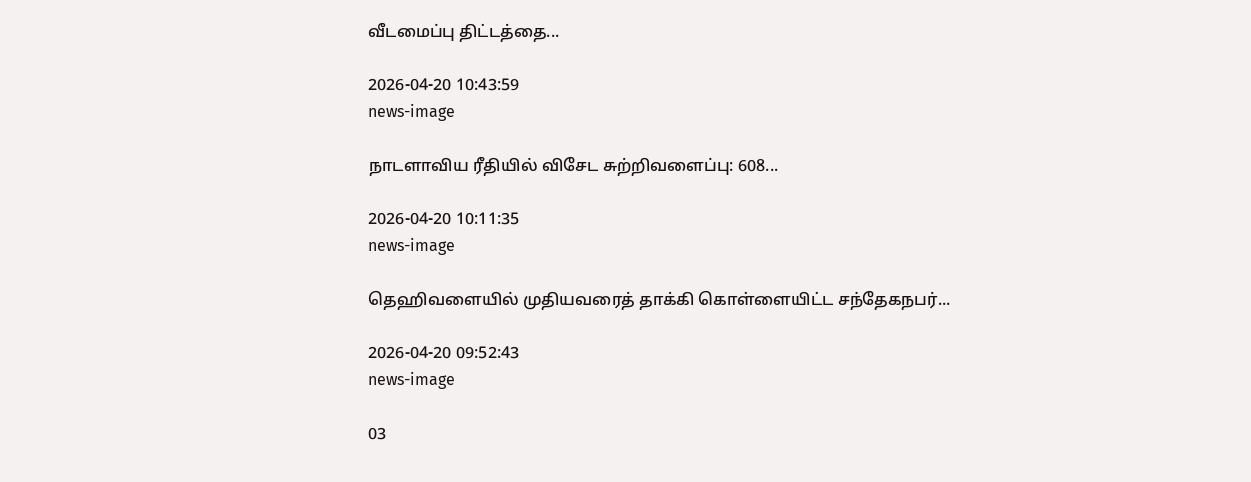வீடமைப்பு திட்டத்தை...

2026-04-20 10:43:59
news-image

நாடளாவிய ரீதியில் விசேட சுற்றிவளைப்பு: 608...

2026-04-20 10:11:35
news-image

தெஹிவளையில் முதியவரைத் தாக்கி கொள்ளையிட்ட சந்தேகநபர்...

2026-04-20 09:52:43
news-image

03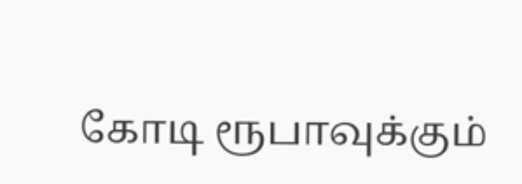கோடி ரூபாவுக்கும்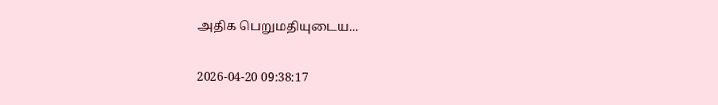அதிக பெறுமதியுடைய...

2026-04-20 09:38:17